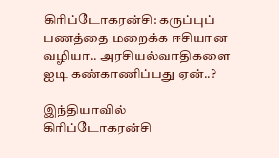கிரிப்டோகரன்சி: கருப்புப் பணத்தை மறைக்க ஈசியான வழியா.. அரசியல்வாதிகளை ஐடி கண்காணிப்பது ஏன்..?

இந்தியாவில் கிரிப்டோகரன்சி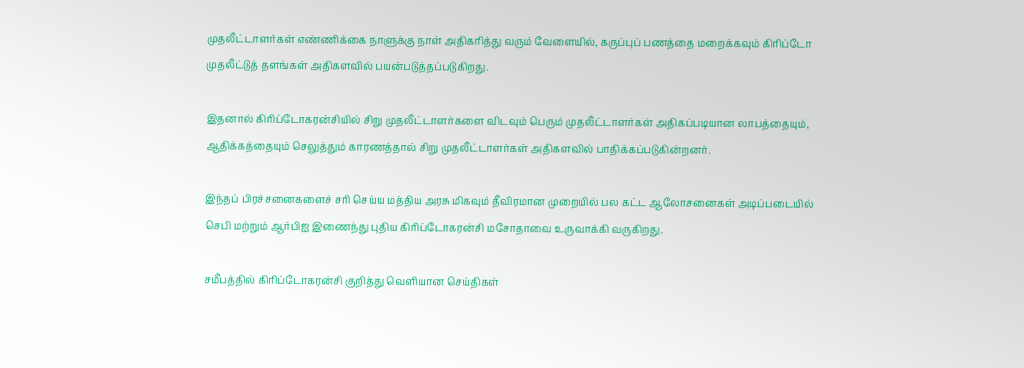முதலீட்டாளர்கள் எண்ணிக்கை நாளுக்கு நாள் அதிகரித்து வரும் வேளையில், கருப்புப் பணத்தை மறைக்கவும் கிரிப்டோ முதலீட்டுத் தளங்கள் அதிகளவில் பயன்படுத்தப்படுகிறது.

இதனால் கிரிப்டோகரன்சியில் சிறு முதலீட்டாளர்களை விடவும் பெரும் முதலீட்டாளர்கள் அதிகப்படியான லாபத்தையும், ஆதிக்கத்தையும் செலுத்தும் காரணத்தால் சிறு முதலீட்டாளர்கள் அதிகளவில் பாதிக்கப்படுகின்றனர்.

இந்தப் பிரச்சனைகளைச் சரி செய்ய மத்திய அரசு மிகவும் தீவிரமான முறையில் பல கட்ட ஆலோசனைகள் அடிப்படையில் செபி மற்றும் ஆர்பிஐ இணைந்து புதிய கிரிப்டோகரன்சி மசோதாவை உருவாக்கி வருகிறது.

சமீபத்தில் கிரிப்டோகரன்சி குறித்து வெளியான செய்திகள்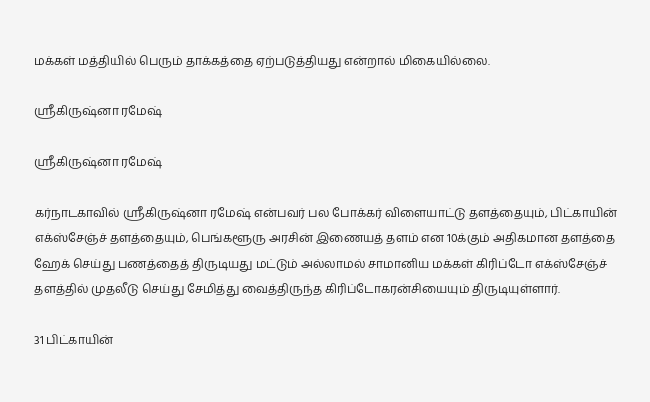மக்கள் மத்தியில் பெரும் தாக்கத்தை ஏற்படுத்தியது என்றால் மிகையில்லை.

ஸ்ரீகிருஷ்னா ரமேஷ்

ஸ்ரீகிருஷ்னா ரமேஷ்

கர்நாடகாவில் ஸ்ரீகிருஷ்னா ரமேஷ் என்பவர் பல போக்கர் விளையாட்டு தளத்தையும், பிட்காயின் எக்ஸ்சேஞ்ச் தளத்தையும், பெங்களூரு அரசின் இணையத் தளம் என 10க்கும் அதிகமான தளத்தை ஹேக் செய்து பணத்தைத் திருடியது மட்டும் அல்லாமல் சாமானிய மக்கள் கிரிப்டோ எக்ஸ்சேஞ்ச் தளத்தில் முதலீடு செய்து சேமித்து வைத்திருந்த கிரிப்டோகரன்சியையும் திருடியுள்ளார்.

31 பிட்காயின்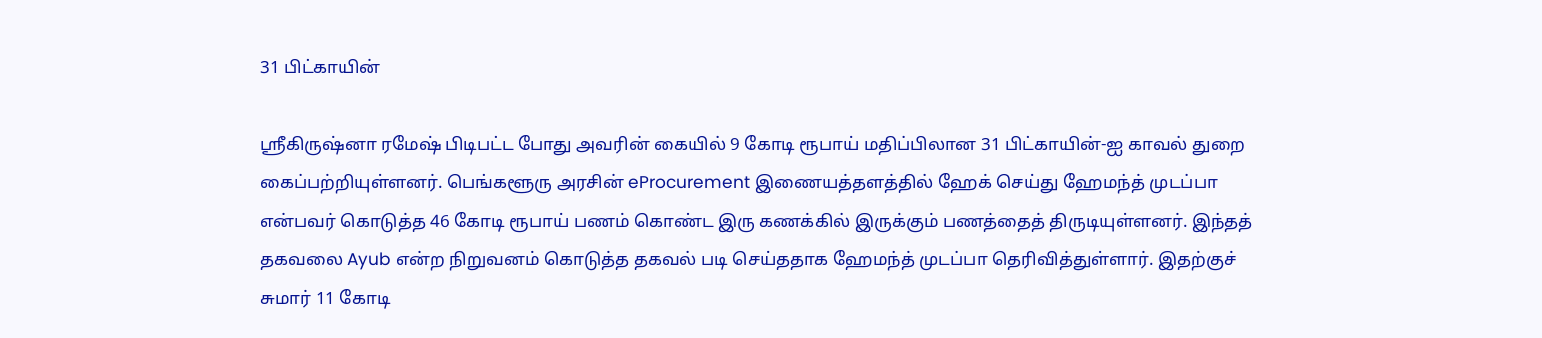31 பிட்காயின்

ஸ்ரீகிருஷ்னா ரமேஷ் பிடிபட்ட போது அவரின் கையில் 9 கோடி ரூபாய் மதிப்பிலான 31 பிட்காயின்-ஐ காவல் துறை கைப்பற்றியுள்ளனர். பெங்களூரு அரசின் eProcurement இணையத்தளத்தில் ஹேக் செய்து ஹேமந்த் முடப்பா என்பவர் கொடுத்த 46 கோடி ரூபாய் பணம் கொண்ட இரு கணக்கில் இருக்கும் பணத்தைத் திருடியுள்ளனர். இந்தத் தகவலை Ayub என்ற நிறுவனம் கொடுத்த தகவல் படி செய்ததாக ஹேமந்த் முடப்பா தெரிவித்துள்ளார். இதற்குச் சுமார் 11 கோடி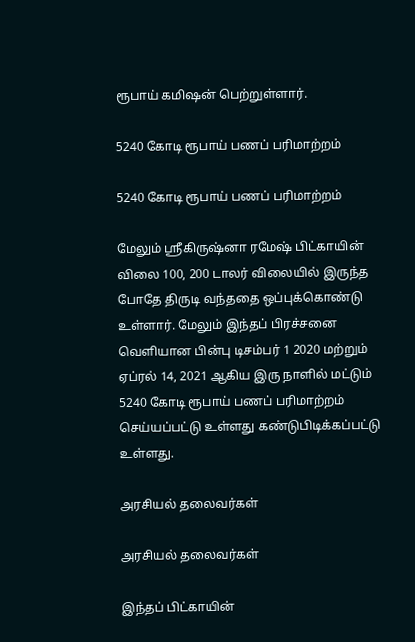ரூபாய் கமிஷன் பெற்றுள்ளார்.

5240 கோடி ரூபாய் பணப் பரிமாற்றம்

5240 கோடி ரூபாய் பணப் பரிமாற்றம்

மேலும் ஸ்ரீகிருஷ்னா ரமேஷ் பிட்காயின் விலை 100, 200 டாலர் விலையில் இருந்த போதே திருடி வந்ததை ஒப்புக்கொண்டு உள்ளார். மேலும் இந்தப் பிரச்சனை வெளியான பின்பு டிசம்பர் 1 2020 மற்றும் ஏப்ரல் 14, 2021 ஆகிய இரு நாளில் மட்டும் 5240 கோடி ரூபாய் பணப் பரிமாற்றம் செய்யப்பட்டு உள்ளது கண்டுபிடிக்கப்பட்டு உள்ளது.

அரசியல் தலைவர்கள்

அரசியல் தலைவர்கள்

இந்தப் பிட்காயின்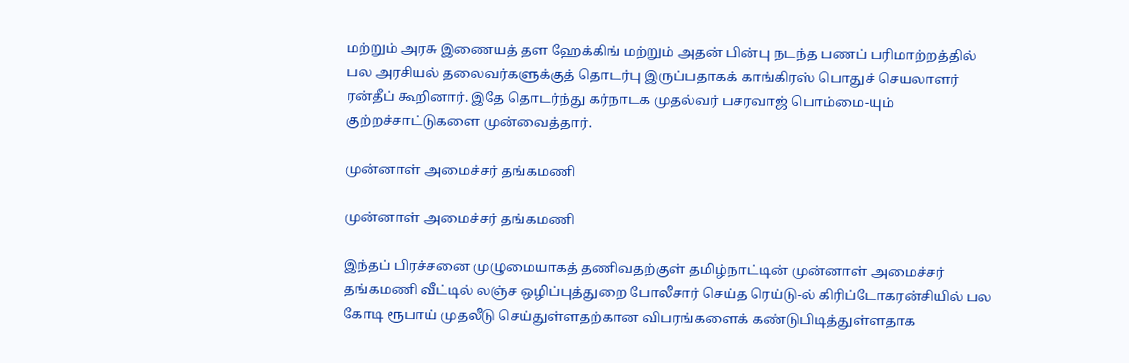மற்றும் அரசு இணையத் தள ஹேக்கிங் மற்றும் அதன் பின்பு நடந்த பணப் பரிமாற்றத்தில் பல அரசியல் தலைவர்களுக்குத் தொடர்பு இருப்பதாகக் காங்கிரஸ் பொதுச் செயலாளர் ரன்தீப் கூறினார். இதே தொடர்ந்து கர்நாடக முதல்வர் பசரவாஜ் பொம்மை-யும் குற்றச்சாட்டுகளை முன்வைத்தார்.

முன்னாள் அமைச்சர் தங்கமணி

முன்னாள் அமைச்சர் தங்கமணி

இந்தப் பிரச்சனை முழுமையாகத் தணிவதற்குள் தமிழ்நாட்டின் முன்னாள் அமைச்சர் தங்கமணி வீட்டில் லஞ்ச ஒழிப்புத்துறை போலீசார் செய்த ரெய்டு-ல் கிரிப்டோகரன்சியில் பல கோடி ரூபாய் முதலீடு செய்துள்ளதற்கான விபரங்களைக் கண்டுபிடித்துள்ளதாக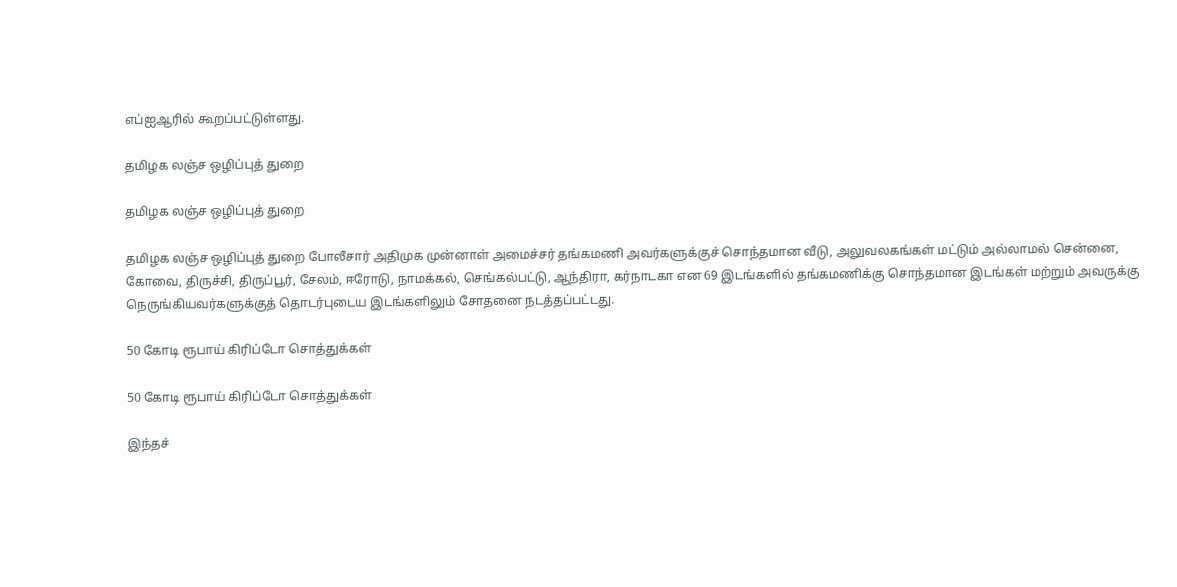எப்ஐஆரில் கூறப்பட்டுள்ளது.

தமிழக லஞ்ச ஒழிப்புத் துறை

தமிழக லஞ்ச ஒழிப்புத் துறை

தமிழக லஞ்ச ஒழிப்புத் துறை போலீசார் அதிமுக முன்னாள் அமைச்சர் தங்கமணி அவர்களுக்குச் சொந்தமான வீடு, அலுவலகங்கள் மட்டும் அல்லாமல் சென்னை, கோவை, திருச்சி, திருப்பூர், சேலம், ஈரோடு, நாமக்கல், செங்கல்பட்டு, ஆந்திரா, கர்நாடகா என 69 இடங்களில் தங்கமணிக்கு சொந்தமான இடங்கள் மற்றும் அவருக்கு நெருங்கியவர்களுக்குத் தொடர்புடைய இடங்களிலும் சோதனை நடத்தப்பட்டது.

50 கோடி ரூபாய் கிரிப்டோ சொத்துக்கள்

50 கோடி ரூபாய் கிரிப்டோ சொத்துக்கள்

இந்தச்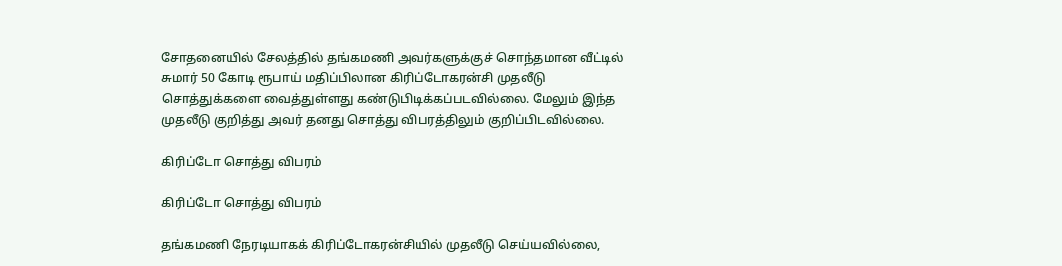சோதனையில் சேலத்தில் தங்கமணி அவர்களுக்குச் சொந்தமான வீட்டில் சுமார் 50 கோடி ரூபாய் மதிப்பிலான கிரிப்டோகரன்சி முதலீடு சொத்துக்களை வைத்துள்ளது கண்டுபிடிக்கப்படவில்லை. மேலும் இந்த முதலீடு குறித்து அவர் தனது சொத்து விபரத்திலும் குறிப்பிடவில்லை.

கிரிப்டோ சொத்து விபரம்

கிரிப்டோ சொத்து விபரம்

தங்கமணி நேரடியாகக் கிரிப்டோகரன்சியில் முதலீடு செய்யவில்லை,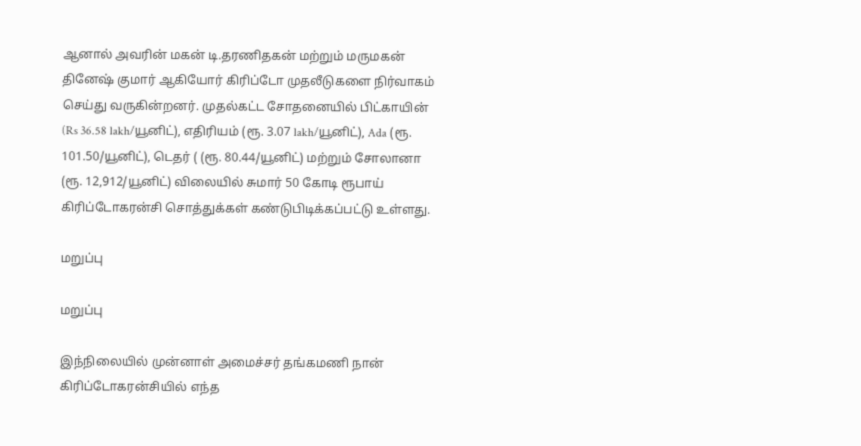ஆனால் அவரின் மகன் டி.தரணிதகன் மற்றும் மருமகன் தினேஷ் குமார் ஆகியோர் கிரிப்டோ முதலீடுகளை நிர்வாகம் செய்து வருகின்றனர். முதல்கட்ட சோதனையில் பிட்காயின் (Rs 36.58 lakh/யூனிட்), எதிரியம் (ரூ. 3.07 lakh/யூனிட்), Ada (ரூ. 101.50/யூனிட்), டெதர் ( (ரூ. 80.44/யூனிட்) மற்றும் சோலானா (ரூ. 12,912/யூனிட்) விலையில் சுமார் 50 கோடி ரூபாய் கிரிப்டோகரன்சி சொத்துக்கள் கண்டுபிடிக்கப்பட்டு உள்ளது.

மறுப்பு

மறுப்பு

இந்நிலையில் முன்னாள் அமைச்சர் தங்கமணி நான் கிரிப்டோகரன்சியில் எந்த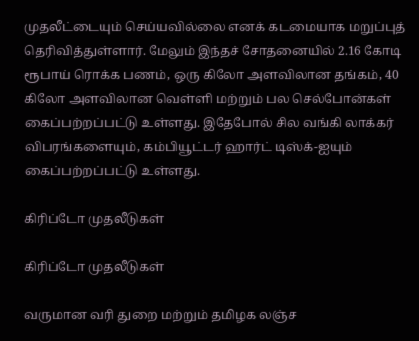முதலீட்டையும் செய்யவில்லை எனக் கடமையாக மறுப்புத் தெரிவித்துள்ளார். மேலும் இந்தச் சோதனையில் 2.16 கோடி ரூபாய் ரொக்க பணம், ஒரு கிலோ அளவிலான தங்கம், 40 கிலோ அளவிலான வெள்ளி மற்றும் பல செல்போன்கள் கைப்பற்றப்பட்டு உள்ளது. இதேபோல் சில வங்கி லாக்கர் விபரங்களையும், கம்பியூட்டர் ஹார்ட் டிஸ்க்-ஐயும் கைப்பற்றப்பட்டு உள்ளது.

கிரிப்டோ முதலீடுகள்

கிரிப்டோ முதலீடுகள்

வருமான வரி துறை மற்றும் தமிழக லஞ்ச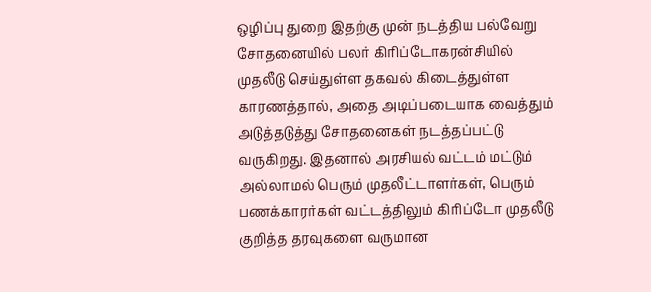ஒழிப்பு துறை இதற்கு முன் நடத்திய பல்வேறு சோதனையில் பலர் கிரிப்டோகரன்சியில் முதலீடு செய்துள்ள தகவல் கிடைத்துள்ள காரணத்தால், அதை அடிப்படையாக வைத்தும் அடுத்தடுத்து சோதனைகள் நடத்தப்பட்டு வருகிறது. இதனால் அரசியல் வட்டம் மட்டும் அல்லாமல் பெரும் முதலீட்டாளர்கள், பெரும் பணக்காரர்கள் வட்டத்திலும் கிரிப்டோ முதலீடு குறித்த தரவுகளை வருமான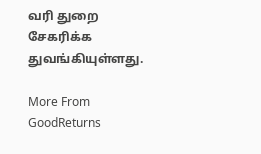வரி துறை சேகரிக்க துவங்கியுள்ளது.

More From GoodReturns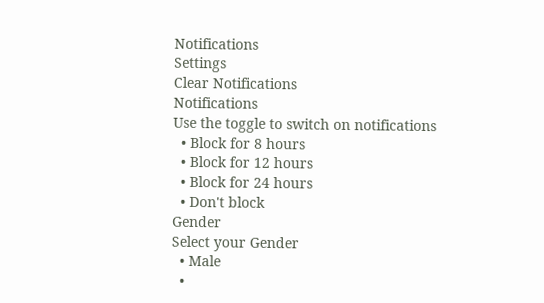Notifications
Settings
Clear Notifications
Notifications
Use the toggle to switch on notifications
  • Block for 8 hours
  • Block for 12 hours
  • Block for 24 hours
  • Don't block
Gender
Select your Gender
  • Male
  •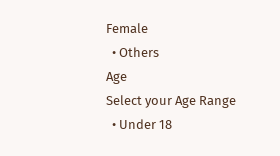Female
  • Others
Age
Select your Age Range
  • Under 18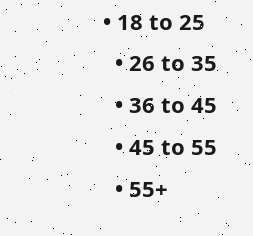• 18 to 25
  • 26 to 35
  • 36 to 45
  • 45 to 55
  • 55+